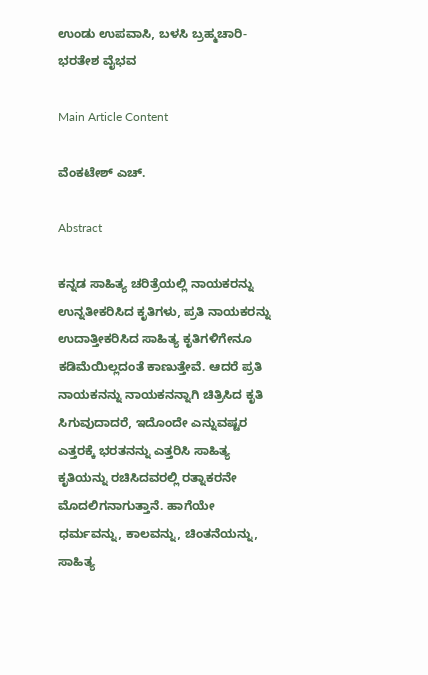ಉಂಡು ಉಪವಾಸಿ, ಬಳಸಿ ಬ್ರಹ್ಮಚಾರಿ-ಭರತೇಶ ವೈಭವ

Main Article Content

ವೆಂಕಟೇಶ್ ಎಚ್‌.

Abstract

ಕನ್ನಡ ಸಾಹಿತ್ಯ ಚರಿತ್ರೆಯಲ್ಲಿ ನಾಯಕರನ್ನು ಉನ್ನತೀಕರಿಸಿದ ಕೃತಿಗಳು, ಪ್ರತಿ ನಾಯಕರನ್ನು ಉದಾತ್ತೀಕರಿಸಿದ ಸಾಹಿತ್ಯ ಕೃತಿಗಳಿಗೇನೂ ಕಡಿಮೆಯಿಲ್ಲದಂತೆ ಕಾಣುತ್ತೇವೆ. ಆದರೆ ಪ್ರತಿ ನಾಯಕನನ್ನು ನಾಯಕನನ್ನಾಗಿ ಚಿತ್ರಿಸಿದ ಕೃತಿ ಸಿಗುವುದಾದರೆ, ಇದೊಂದೇ ಎನ್ನುವಷ್ಟರ ಎತ್ತರಕ್ಕೆ ಭರತನನ್ನು ಎತ್ತರಿಸಿ ಸಾಹಿತ್ಯ ಕೃತಿಯನ್ನು ರಚಿಸಿದವರಲ್ಲಿ ರತ್ನಾಕರನೇ ಮೊದಲಿಗನಾಗುತ್ತಾನೆ. ಹಾಗೆಯೇ ಧರ್ಮವನ್ನು, ಕಾಲವನ್ನು, ಚಿಂತನೆಯನ್ನು, ಸಾಹಿತ್ಯ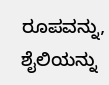ರೂಪವನ್ನು, ಶೈಲಿಯನ್ನು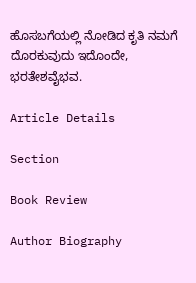ಹೊಸಬಗೆಯಲ್ಲಿ ನೋಡಿದ ಕೃತಿ ನಮಗೆ ದೊರಕುವುದು ಇದೊಂದೇ, ಭರತೇಶವೈಭವ.

Article Details

Section

Book Review

Author Biography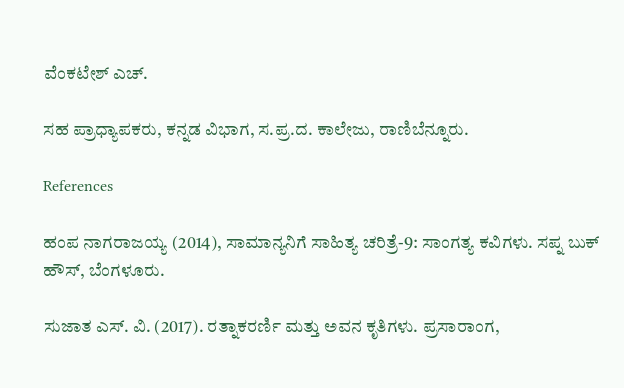ವೆಂಕಟೇಶ್ ಎಚ್‌.

ಸಹ ಪ್ರಾಧ್ಯಾಪಕರು, ಕನ್ನಡ ವಿಭಾಗ, ಸ.ಪ್ರ.ದ. ಕಾಲೇಜು, ರಾಣಿಬೆನ್ನೂರು.

References

ಹಂಪ ನಾಗರಾಜಯ್ಯ (2014), ಸಾಮಾನ್ಯನಿಗೆ ಸಾಹಿತ್ಯ ಚರಿತ್ರೆ-9: ಸಾಂಗತ್ಯ ಕವಿಗಳು. ಸಪ್ನ ಬುಕ್ ಹೌಸ್, ಬೆಂಗಳೂರು.

ಸುಜಾತ ಎಸ್. ವಿ. (2017). ರತ್ನಾಕರರ್ಣಿ ಮತ್ತು ಅವನ ಕೃತಿಗಳು. ಪ್ರಸಾರಾಂಗ,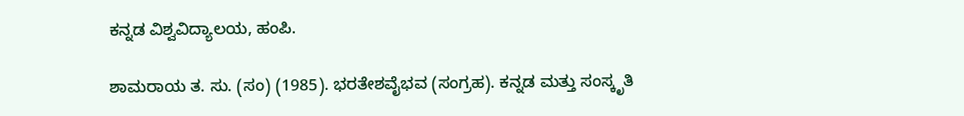ಕನ್ನಡ ವಿಶ್ವವಿದ್ಯಾಲಯ, ಹಂಪಿ.

ಶಾಮರಾಯ ತ. ಸು. (ಸಂ) (1985). ಭರತೇಶವೈಭವ (ಸಂಗ್ರಹ). ಕನ್ನಡ ಮತ್ತು ಸಂಸ್ಕೃತಿ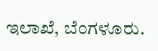ಇಲಾಖೆ, ಬೆಂಗಳೂರು.